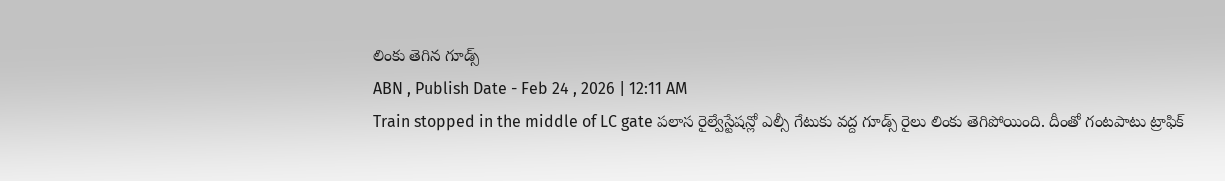లింకు తెగిన గూడ్స్
ABN , Publish Date - Feb 24 , 2026 | 12:11 AM
Train stopped in the middle of LC gate పలాస రైల్వేస్టేషన్లో ఎల్సీ గేటుకు వద్ద గూడ్స్ రైలు లింకు తెగిపోయింది. దీంతో గంటపాటు ట్రాఫిక్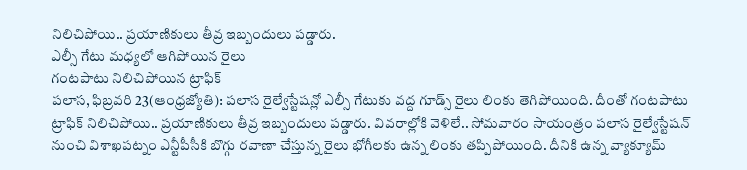నిలిచిపోయి.. ప్రయాణికులు తీవ్ర ఇబ్బందులు పడ్డారు.
ఎల్సీ గేటు మధ్యలో ఆగిపోయిన రైలు
గంటపాటు నిలిచిపోయిన ట్రాఫిక్
పలాస, ఫిబ్రవరి 23(ఆంధ్రజ్యోతి): పలాస రైల్వేస్టేషన్లో ఎల్సీ గేటుకు వద్ద గూడ్స్ రైలు లింకు తెగిపోయింది. దీంతో గంటపాటు ట్రాఫిక్ నిలిచిపోయి.. ప్రయాణికులు తీవ్ర ఇబ్బందులు పడ్డారు. వివరాల్లోకి వెళిలే.. సోమవారం సాయంత్రం పలాస రైల్వేస్టేషన్ నుంచి విశాఖపట్నం ఎన్టీపీసీకి బొగ్గు రవాణా చేస్తున్న రైలు భోగీలకు ఉన్న లింకు తప్పిపోయింది. దీనికి ఉన్న వ్యాక్యూమ్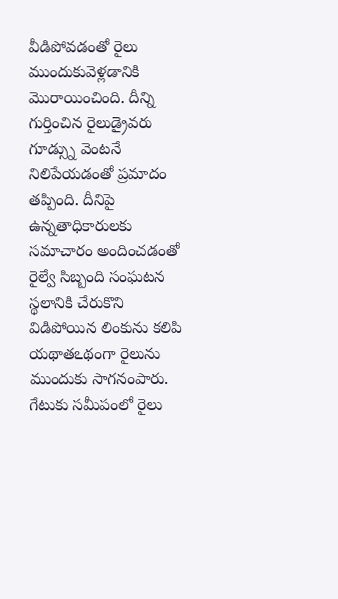వీడిపోవడంతో రైలు ముందుకువెళ్లడానికి మొరాయించింది. దీన్ని గుర్తించిన రైలుడ్రైవరు గూడ్స్ను వెంటనే నిలిపేయడంతో ప్రమాదం తప్పింది. దీనిపై ఉన్నతాధికారులకు సమాచారం అందించడంతో రైల్వే సిబ్బంది సంఘటన స్థలానికి చేరుకొని విడిపోయిన లింకును కలిపి యథాతఽథంగా రైలును ముందుకు సాగనంపారు. గేటుకు సమీపంలో రైలు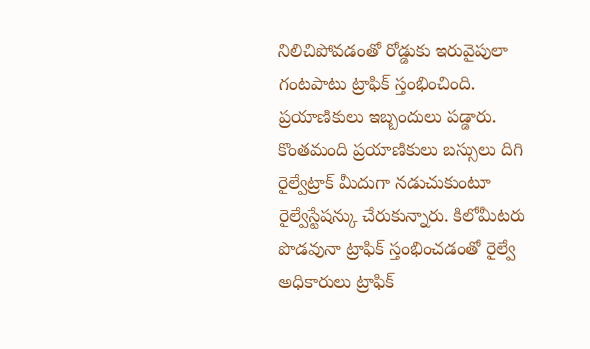నిలిచిపోవడంతో రోడ్డుకు ఇరువైపులా గంటపాటు ట్రాఫిక్ స్తంభించింది. ప్రయాణికులు ఇబ్బందులు పడ్డారు. కొంతమంది ప్రయాణికులు బస్సులు దిగి రైల్వేట్రాక్ మీదుగా నడుచుకుంటూ రైల్వేస్టేషన్కు చేరుకున్నారు. కిలోమీటరు పొడవునా ట్రాఫిక్ స్తంభించడంతో రైల్వే అధికారులు ట్రాఫిక్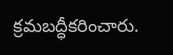క్రమబద్ధీకరించారు.